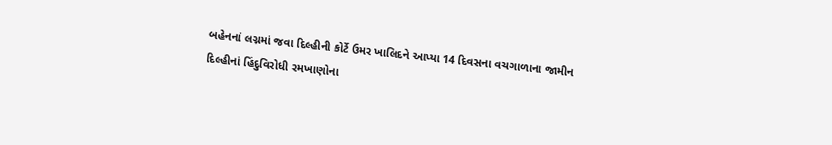બહેનનાં લગ્નમાં જવા દિલ્હીની કોર્ટે ઉમર ખાલિદને આપ્યા 14 દિવસના વચગાળાના જામીન
દિલ્હીનાં હિંદુવિરોધી રમખાણોના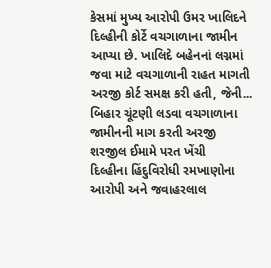કેસમાં મુખ્ય આરોપી ઉમર ખાલિદને દિલ્હીની કોર્ટે વચગાળાના જામીન આપ્યા છે. ખાલિદે બહેનનાં લગ્નમાં જવા માટે વચગાળાની રાહત માગતી અરજી કોર્ટ સમક્ષ કરી હતી, જેની...
બિહાર ચૂંટણી લડવા વચગાળાના જામીનની માગ કરતી અરજી શરજીલ ઈમામે પરત ખેંચી
દિલ્હીના હિંદુવિરોધી રમખાણોના આરોપી અને જવાહરલાલ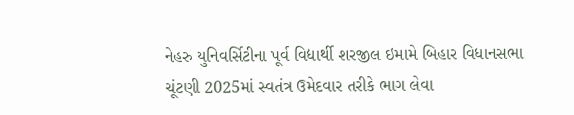નેહરુ યુનિવર્સિટીના પૂર્વ વિદ્યાર્થી શરજીલ ઇમામે બિહાર વિધાનસભા ચૂંટણી 2025માં સ્વતંત્ર ઉમેદવાર તરીકે ભાગ લેવા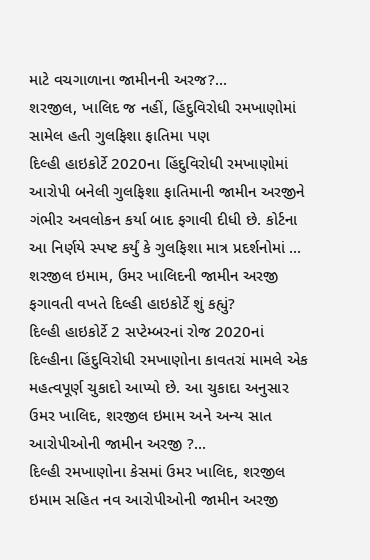માટે વચગાળાના જામીનની અરજ?...
શરજીલ, ખાલિદ જ નહીં, હિંદુવિરોધી રમખાણોમાં સામેલ હતી ગુલફિશા ફાતિમા પણ
દિલ્હી હાઇકોર્ટે 2020ના હિંદુવિરોધી રમખાણોમાં આરોપી બનેલી ગુલફિશા ફાતિમાની જામીન અરજીને ગંભીર અવલોકન કર્યા બાદ ફગાવી દીધી છે. કોર્ટના આ નિર્ણયે સ્પષ્ટ કર્યું કે ગુલફિશા માત્ર પ્રદર્શનોમાં ...
શરજીલ ઇમામ, ઉમર ખાલિદની જામીન અરજી ફગાવતી વખતે દિલ્હી હાઇકોર્ટે શું કહ્યું?
દિલ્હી હાઇકોર્ટે 2 સપ્ટેમ્બરનાં રોજ 2020નાં દિલ્હીના હિંદુવિરોધી રમખાણોના કાવતરાં મામલે એક મહત્વપૂર્ણ ચુકાદો આપ્યો છે. આ ચુકાદા અનુસાર ઉમર ખાલિદ, શરજીલ ઇમામ અને અન્ય સાત આરોપીઓની જામીન અરજી ?...
દિલ્હી રમખાણોના કેસમાં ઉમર ખાલિદ, શરજીલ ઇમામ સહિત નવ આરોપીઓની જામીન અરજી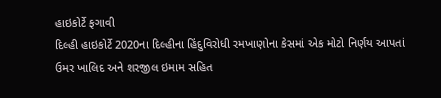હાઇકોર્ટે ફગાવી
દિલ્હી હાઇકોર્ટે 2020ના દિલ્હીના હિંદુવિરોધી રમખાણોના કેસમાં એક મોટો નિર્ણય આપતાં ઉમર ખાલિદ અને શરજીલ ઇમામ સહિત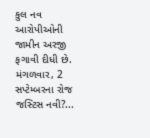કુલ નવ આરોપીઓની જામીન અરજી ફગાવી દીધી છે. મંગળવાર, 2 સપ્ટેમ્બરના રોજ જસ્ટિસ નવી?...